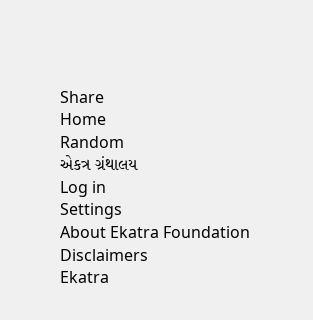Share
Home
Random
એકત્ર ગ્રંથાલય
Log in
Settings
About Ekatra Foundation
Disclaimers
Ekatra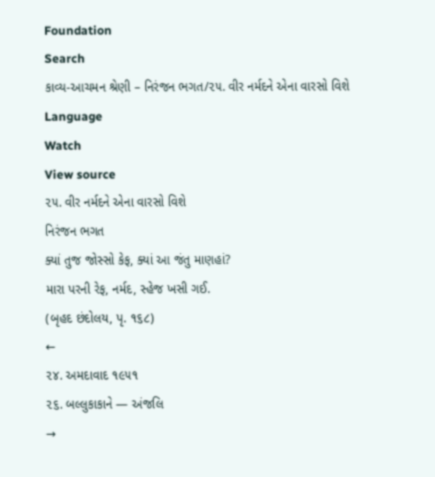Foundation
Search
કાવ્ય-આચમન શ્રેણી – નિરંજન ભગત/૨૫. વીર નર્મદને એના વારસો વિશે
Language
Watch
View source
૨૫. વીર નર્મદને એના વારસો વિશે
નિરંજન ભગત
ક્યાં તુજ જોસ્સો કેફ, ક્યાં આ જંતુ માણહાં?
મારા પરની રેફ, નર્મદ, સ્હેજ ખસી ગઈ.
(બૃહદ છંદોલય, પૃ. ૧૬૮)
←
૨૪. અમદાવાદ ૧૯૫૧
૨૬. બલ્લુકાકાને — અંજલિ
→